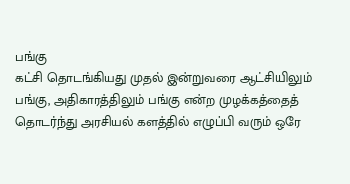பங்கு
கட்சி தொடங்கியது முதல் இன்றுவரை ஆட்சியிலும் பங்கு, அதிகாரத்திலும் பங்கு என்ற முழக்கத்தைத் தொடர்ந்து அரசியல் களத்தில் எழுப்பி வரும் ஒரே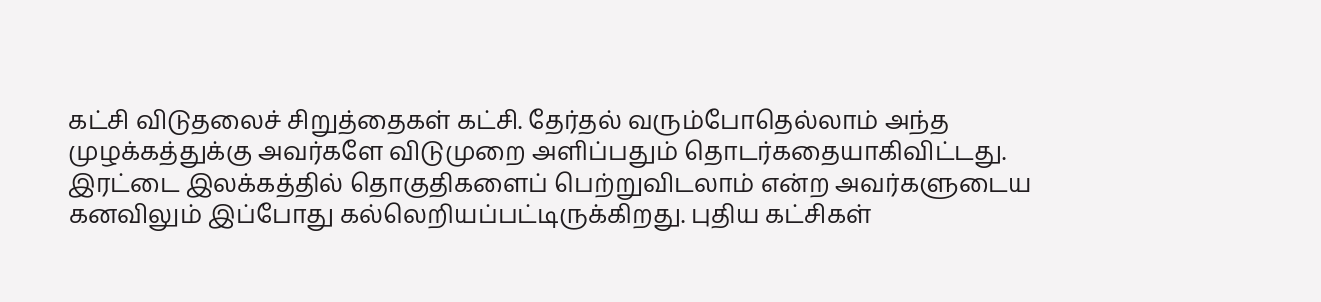கட்சி விடுதலைச் சிறுத்தைகள் கட்சி. தேர்தல் வரும்போதெல்லாம் அந்த முழக்கத்துக்கு அவர்களே விடுமுறை அளிப்பதும் தொடர்கதையாகிவிட்டது.
இரட்டை இலக்கத்தில் தொகுதிகளைப் பெற்றுவிடலாம் என்ற அவர்களுடைய கனவிலும் இப்போது கல்லெறியப்பட்டிருக்கிறது. புதிய கட்சிகள்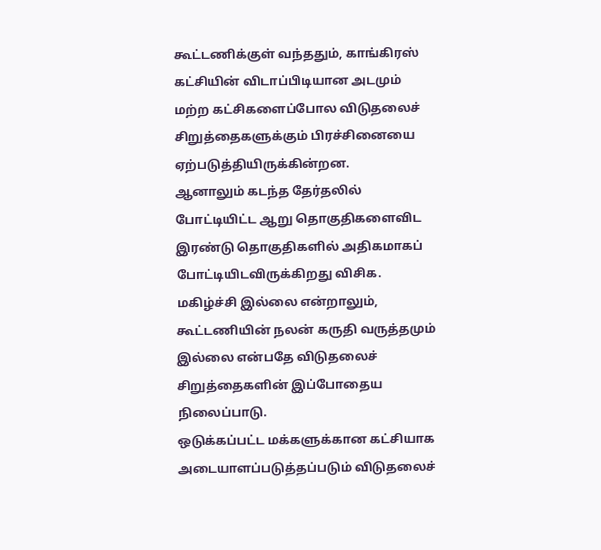கூட்டணிக்குள் வந்ததும், காங்கிரஸ் கட்சியின் விடாப்பிடியான அடமும் மற்ற கட்சிகளைப்போல விடுதலைச் சிறுத்தைகளுக்கும் பிரச்சினையை ஏற்படுத்தியிருக்கின்றன.
ஆனாலும் கடந்த தேர்தலில் போட்டியிட்ட ஆறு தொகுதிகளைவிட இரண்டு தொகுதிகளில் அதிகமாகப் போட்டியிடவிருக்கிறது விசிக. மகிழ்ச்சி இல்லை என்றாலும், கூட்டணியின் நலன் கருதி வருத்தமும் இல்லை என்பதே விடுதலைச் சிறுத்தைகளின் இப்போதைய நிலைப்பாடு.
ஒடுக்கப்பட்ட மக்களுக்கான கட்சியாக அடையாளப்படுத்தப்படும் விடுதலைச்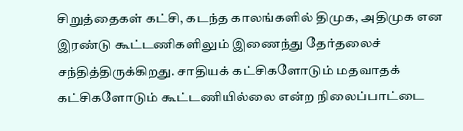சிறுத்தைகள் கட்சி, கடந்த காலங்களில் திமுக, அதிமுக என இரண்டு கூட்டணிகளிலும் இணைந்து தேர்தலைச் சந்தித்திருக்கிறது. சாதியக் கட்சிகளோடும் மதவாதக் கட்சிகளோடும் கூட்டணியில்லை என்ற நிலைப்பாட்டை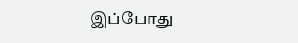இப்போது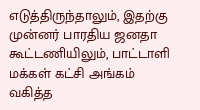எடுத்திருந்தாலும், இதற்கு முன்னர் பாரதிய ஜனதா கூட்டணியிலும், பாட்டாளி மக்கள் கட்சி அங்கம் வகித்த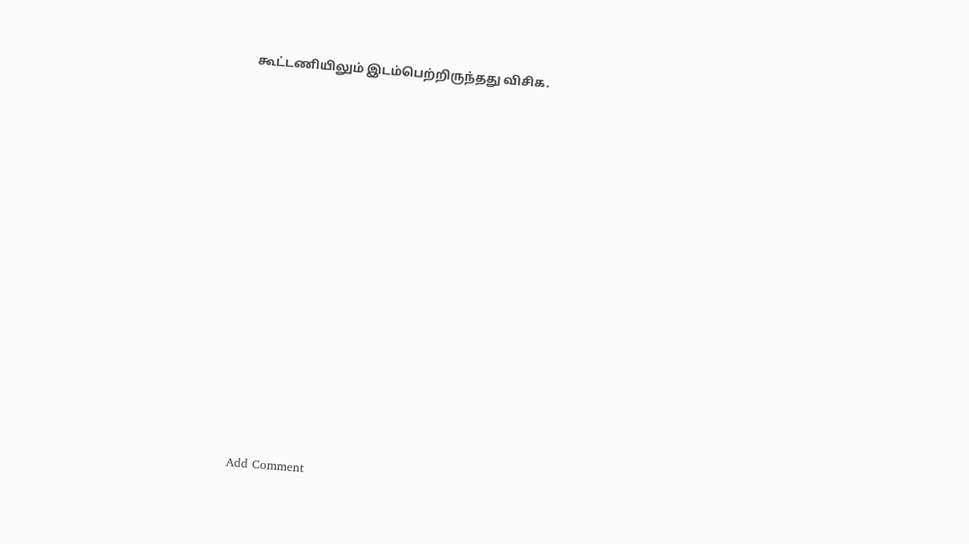கூட்டணியிலும் இடம்பெற்றிருந்தது விசிக.















Add Comment